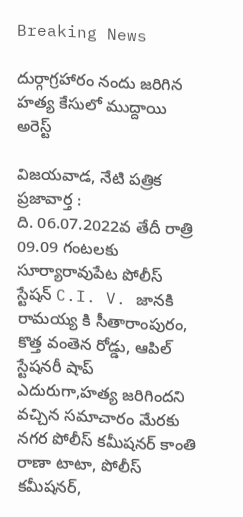Breaking News

దుర్గాగ్రహారం నందు జరిగిన హత్య కేసులో ముద్దాయి అరెస్ట్

విజయవాడ, నేటి పత్రిక ప్రజావార్త :
ది. 06.07.2022వ తేదీ రాత్రి 09.09 గంటలకు సూర్యారావుపేట పోలీస్ స్టేషన్ C.I. V. జానకి రామయ్య కి సీతారాంపురం, కొత్త వంతెన రోడ్డు, ఆపిల్ స్టేషనరీ షాప్ ఎదురుగా,హత్య జరిగిందని వచ్చిన సమాచారం మేరకు నగర పోలీస్ కమీషనర్ కాంతి రాణా టాటా, పోలీస్ కమీషనర్,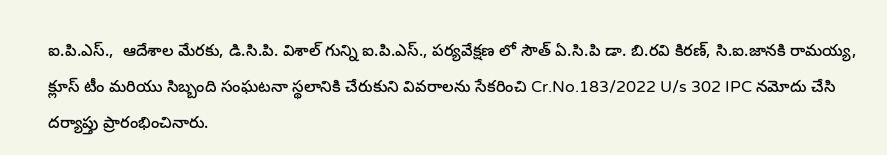ఐ.పి.ఎస్.,  ఆదేశాల మేరకు, డి.సి.పి. విశాల్ గున్ని ఐ.పి.ఎస్., పర్యవేక్షణ లో సౌత్ ఏ.సి.పి డా. బి.రవి కిరణ్, సి.ఐ.జానకి రామయ్య, క్లూస్ టీం మరియు సిబ్బంది సంఘటనా స్థలానికి చేరుకుని వివరాలను సేకరించి Cr.No.183/2022 U/s 302 IPC నమోదు చేసి దర్యాప్తు ప్రారంభించినారు.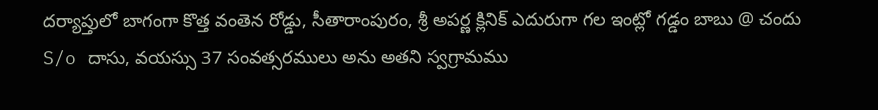దర్యాప్తులో బాగంగా కొత్త వంతెన రోడ్డు, సీతారాంపురం, శ్రీ అపర్ణ క్లినిక్ ఎదురుగా గల ఇంట్లో గడ్డం బాబు @ చందు S/o దాసు, వయస్సు 37 సంవత్సరములు అను అతని స్వగ్రామము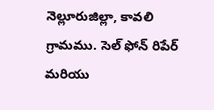నెల్లూరుజిల్లా, కావలి గ్రామము. సెల్ ఫోన్ రిపేర్ మరియు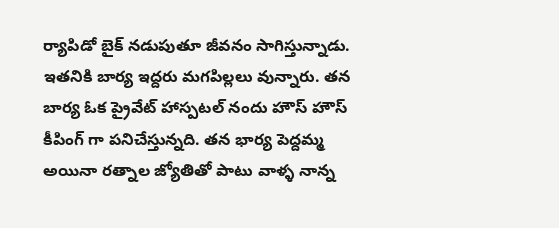ర్యాపిడో బైక్ నడుపుతూ జీవనం సాగిస్తున్నాడు. ఇతనికి బార్య ఇద్దరు మగపిల్లలు వున్నారు. తన బార్య ఓక ప్రైవేట్ హాస్పటల్ నందు హౌస్ హౌస్ కీపింగ్ గా పనిచేస్తున్నది. తన భార్య పెద్దమ్మ అయినా రత్నాల జ్యోతితో పాటు వాళ్ళ నాన్న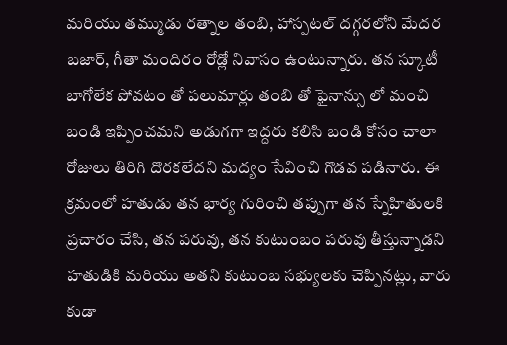మరియు తమ్ముడు రత్నాల తంబి, హాస్పటల్ దగ్గరలోని మేదర బజార్, గీతా మందిరం రోడ్లో నివాసం ఉంటున్నారు. తన స్కూటీ బాగోలేక పోవటం తో పలుమార్లు తంబి తో ఫైనాన్సు లో మంచి బండి ఇప్పించమని అడుగగా ఇద్దరు కలిసి బండి కోసం చాలా రోజులు తిరిగి దొరకలేదని మద్యం సేవించి గొడవ పడినారు. ఈ క్రమంలో హతుడు తన భార్య గురించి తప్పుగా తన స్నేహితులకి ప్రచారం చేసి, తన పరువు, తన కుటుంబం పరువు తీస్తున్నాడని హతుడికి మరియు అతని కుటుంబ సభ్యులకు చెప్పినట్లు, వారు కుడా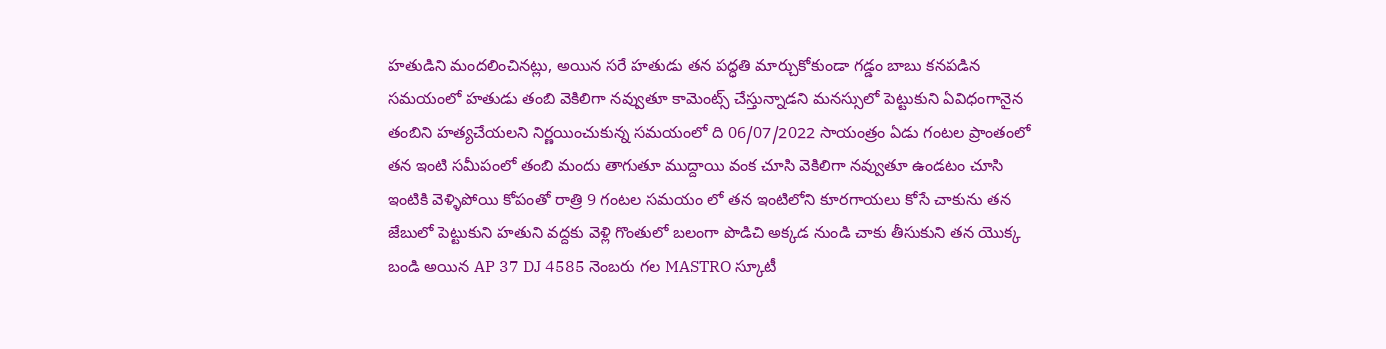హతుడిని మందలించినట్లు, అయిన సరే హతుడు తన పద్ధతి మార్చుకోకుండా గడ్డం బాబు కనపడిన సమయంలో హతుడు తంబి వెకిలిగా నవ్వుతూ కామెంట్స్ చేస్తున్నాడని మనస్సులో పెట్టుకుని ఏవిధంగానైన తంబిని హత్యచేయలని నిర్ణయించుకున్న సమయంలో ది 06/07/2022 సాయంత్రం ఏడు గంటల ప్రాంతంలో తన ఇంటి సమీపంలో తంబి మందు తాగుతూ ముద్దాయి వంక చూసి వెకిలిగా నవ్వుతూ ఉండటం చూసి ఇంటికి వెళ్ళిపోయి కోపంతో రాత్రి 9 గంటల సమయం లో తన ఇంటిలోని కూరగాయలు కోసే చాకును తన జేబులో పెట్టుకుని హతుని వద్దకు వెళ్లి గొంతులో బలంగా పొడిచి అక్కడ నుండి చాకు తీసుకుని తన యొక్క బండి అయిన AP 37 DJ 4585 నెంబరు గల MASTRO స్కూటీ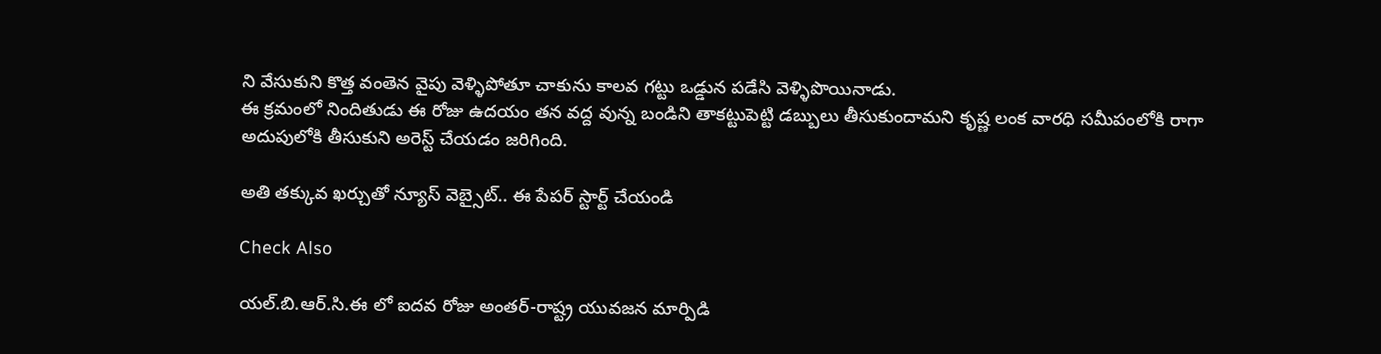ని వేసుకుని కొత్త వంతెన వైపు వెళ్ళిపోతూ చాకును కాలవ గట్టు ఒడ్డున పడేసి వెళ్ళిపొయినాడు.
ఈ క్రమంలో నిందితుడు ఈ రోజు ఉదయం తన వద్ద వున్న బండిని తాకట్టుపెట్టి డబ్బులు తీసుకుందామని కృష్ణ లంక వారధి సమీపంలోకి రాగా అదుపులోకి తీసుకుని అరెస్ట్ చేయడం జరిగింది.

అతి తక్కువ ఖర్చుతో న్యూస్ వెబ్సైట్.. ఈ పేపర్ స్టార్ట్ చేయండి

Check Also

యల్.బి.ఆర్.సి.ఈ లో ఐదవ రోజు అంతర్-రాష్ట్ర యువజన మార్పిడి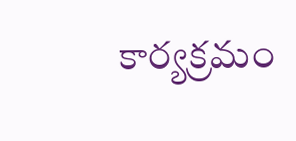కార్యక్రమం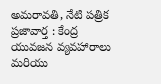అమరావతి, నేటి పత్రిక ప్రజావార్త : కేంద్ర యువజన వ్యవహారాలు మరియు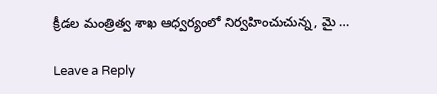క్రీడల మంత్రిత్వ శాఖ ఆధ్వర్యంలో నిర్వహించుచున్న, మై …

Leave a Reply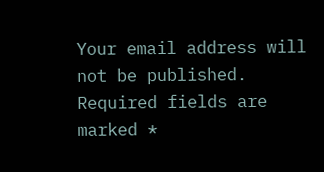Your email address will not be published. Required fields are marked *